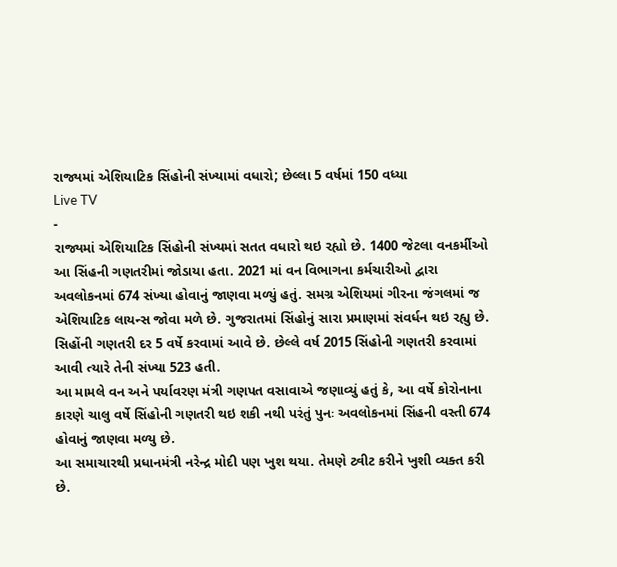રાજ્યમાં એશિયાટિક સિંહોની સંખ્યામાં વધારો; છેલ્લા 5 વર્ષમાં 150 વધ્યા
Live TV
-
રાજ્યમાં એશિયાટિક સિંહોની સંખ્યમાં સતત વધારો થઇ રહ્યો છે. 1400 જેટલા વનકર્મીઓ આ સિંહની ગણતરીમાં જોડાયા હતા. 2021 માં વન વિભાગના કર્મચારીઓ દ્વારા અવલોકનમાં 674 સંખ્યા હોવાનું જાણવા મળ્યું હતું. સમગ્ર એશિયમાં ગીરના જંગલમાં જ એશિયાટિક લાયન્સ જોવા મળે છે. ગુજરાતમાં સિંહોનું સારા પ્રમાણમાં સંવર્ધન થઇ રહ્યુ છે. સિહોંની ગણતરી દર 5 વર્ષે કરવામાં આવે છે. છેલ્લે વર્ષ 2015 સિંહોની ગણતરી કરવામાં આવી ત્યારે તેની સંખ્યા 523 હતી.
આ મામલે વન અને પર્યાવરણ મંત્રી ગણપત વસાવાએ જણાવ્યું હતું કે, આ વર્ષે કોરોનાના કારણે ચાલુ વર્ષે સિંહોની ગણતરી થઇ શકી નથી પરંતું પુનઃ અવલોકનમાં સિંહની વસ્તી 674 હોવાનું જાણવા મળ્યુ છે.
આ સમાચારથી પ્રધાનમંત્રી નરેન્દ્ર મોદી પણ ખુશ થયા. તેમણે ટ્વીટ કરીને ખુશી વ્યક્ત કરી છે.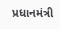પ્રધાનમંત્રી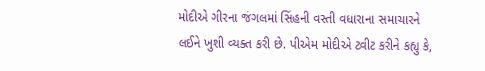મોદીએ ગીરના જંગલમાં સિંહની વસ્તી વધારાના સમાચારને લઈને ખુશી વ્યક્ત કરી છે. પીએમ મોદીએ ટ્વીટ કરીને કહ્યુ કે,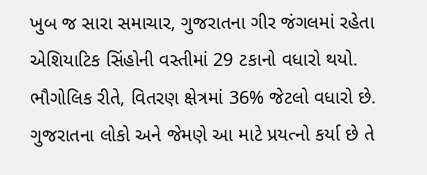ખુબ જ સારા સમાચાર, ગુજરાતના ગીર જંગલમાં રહેતા એશિયાટિક સિંહોની વસ્તીમાં 29 ટકાનો વધારો થયો. ભૌગોલિક રીતે, વિતરણ ક્ષેત્રમાં 36% જેટલો વધારો છે. ગુજરાતના લોકો અને જેમણે આ માટે પ્રયત્નો કર્યા છે તે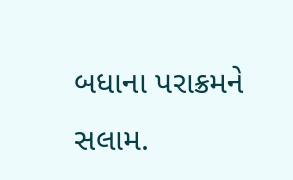બધાના પરાક્રમને સલામ.